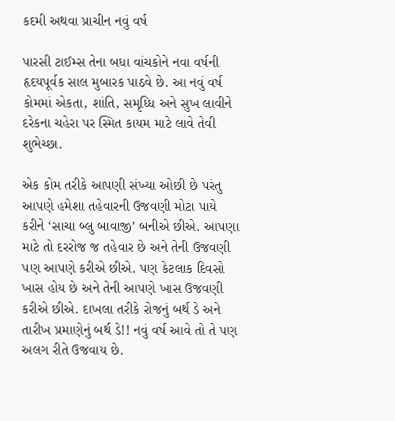કદમી અથવા પ્રાચીન નવું વર્ષ

પારસી ટાઈમ્સ તેના બધા વાંચકોને નવા વર્ષની હૃદયપૂર્વક સાલ મુબારક પાઠવે છે. આ નવું વર્ષ કોમમાં એકતા, શાંતિ, સમૃધ્ધિ અને સુખ લાવીને દરેકના ચહેરા પર સ્મિત કાયમ માટે લાવે તેવી શુભેચ્છા.

એક કોમ તરીકે આપણી સંખ્યા ઓછી છે પરંતુ આપણે હમેશા તહેવારની ઉજવણી મોટા પાયે કરીને ‘સાચા બ્લુ બાવાજી’ બનીએ છીએ. આપણા માટે તો દરરોજ જ તહેવાર છે અને તેની ઉજવણી પણ આપણે કરીએ છીએ. પણ કેટલાક દિવસો ખાસ હોય છે અને તેની આપણે ખાસ ઉજવણી કરીએ છીએ. દાખલા તરીકે રોજનું બર્થ ડે અને તારીખ પ્રમાણેનું બર્થ ડે!! નવું વર્ષ આવે તો તે પણ અલગ રીતે ઉજવાય છે.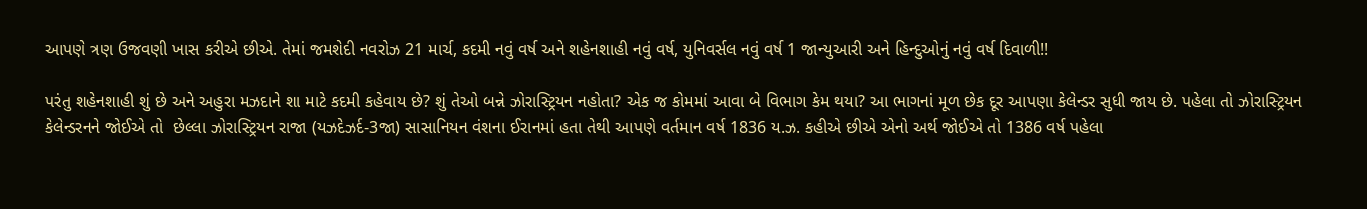આપણે ત્રણ ઉજવણી ખાસ કરીએ છીએ. તેમાં જમશેદી નવરોઝ 21 માર્ચ, કદમી નવું વર્ષ અને શહેનશાહી નવું વર્ષ, યુનિવર્સલ નવું વર્ષ 1 જાન્યુઆરી અને હિન્દુઓનું નવું વર્ષ દિવાળી!!

પરંતુ શહેનશાહી શું છે અને અહુરા મઝદાને શા માટે કદમી કહેવાય છે? શું તેઓ બન્ને ઝોરાસ્ટ્રિયન નહોતા? એક જ કોમમાં આવા બે વિભાગ કેમ થયા? આ ભાગનાં મૂળ છેક દૂર આપણા કેલેન્ડર સુધી જાય છે. પહેલા તો ઝોરાસ્ટ્રિયન કેલેન્ડરનને જોઈએ તો  છેલ્લા ઝોરાસ્ટ્રિયન રાજા (યઝદેઝર્દ-3જા) સાસાનિયન વંશના ઈરાનમાં હતા તેથી આપણે વર્તમાન વર્ષ 1836 ય.ઝ. કહીએ છીએ એનો અર્થ જોઈએ તો 1386 વર્ષ પહેલા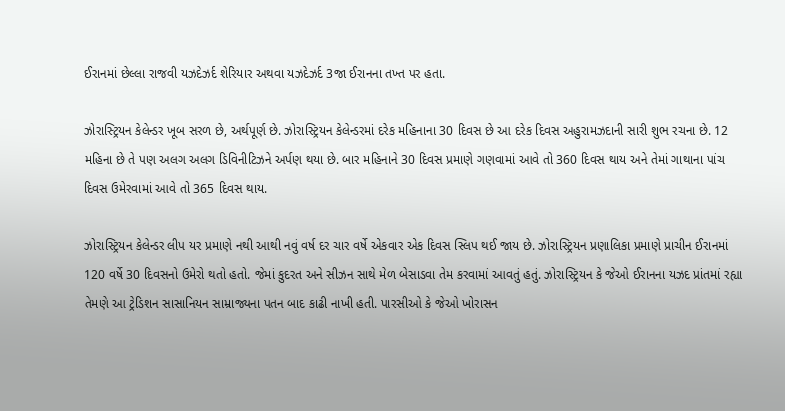ઈરાનમાં છેલ્લા રાજવી યઝદેઝર્દ શેરિયાર અથવા યઝદેઝર્દ 3જા ઈરાનના તખ્ત પર હતા.

ઝોરાસ્ટ્રિયન કેલેન્ડર ખૂબ સરળ છે, અર્થપૂર્ણ છે. ઝોરાસ્ટ્રિયન કેલેન્ડરમાં દરેક મહિનાના 30 દિવસ છે આ દરેક દિવસ અહુરામઝદાની સારી શુભ રચના છે. 12 મહિના છે તે પણ અલગ અલગ ડિવિનીટિઝને અર્પણ થયા છે. બાર મહિનાને 30 દિવસ પ્રમાણે ગણવામાં આવે તો 360 દિવસ થાય અને તેમાં ગાથાના પાંચ દિવસ ઉમેરવામાં આવે તો 365 દિવસ થાય.

ઝોરાસ્ટ્રિયન કેલેન્ડર લીપ યર પ્રમાણે નથી આથી નવું વર્ષ દર ચાર વર્ષે એકવાર એક દિવસ સ્લિપ થઈ જાય છે. ઝોરાસ્ટ્રિયન પ્રણાલિકા પ્રમાણે પ્રાચીન ઈરાનમાં 120 વર્ષે 30 દિવસનો ઉમેરો થતો હતો. જેમાં કુદરત અને સીઝન સાથે મેળ બેસાડવા તેમ કરવામાં આવતું હતું. ઝોરાસ્ટ્રિયન કે જેઓ ઈરાનના યઝદ પ્રાંતમાં રહ્યા તેમણે આ ટ્રેડિશન સાસાનિયન સામ્રાજ્યના પતન બાદ કાઢી નાખી હતી. પારસીઓ કે જેઓ ખોરાસન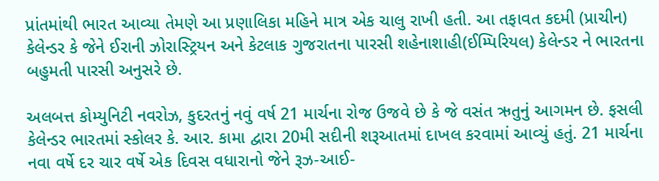પ્રાંતમાંથી ભારત આવ્યા તેમણે આ પ્રણાલિકા મહિને માત્ર એક ચાલુ રાખી હતી. આ તફાવત કદમી (પ્રાચીન) કેલેન્ડર કે જેને ઈરાની ઝોરાસ્ટ્રિયન અને કેટલાક ગુજરાતના પારસી શહેનાશાહી(ઈમ્પિરિયલ) કેલેન્ડર ને ભારતના બહુમતી પારસી અનુસરે છે.

અલબત્ત કોમ્યુનિટી નવરોઝ, કુદરતનું નવું વર્ષ 21 માર્ચના રોજ ઉજવે છે કે જે વસંત ઋતુનું આગમન છે. ફસલી કેલેન્ડર ભારતમાં સ્કોલર કે. આર. કામા દ્વારા 20મી સદીની શરૂઆતમાં દાખલ કરવામાં આવ્યું હતું. 21 માર્ચના નવા વર્ષે દર ચાર વર્ષે એક દિવસ વધારાનો જેને રૂઝ-આઈ-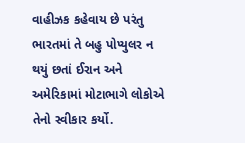વાહીઝક કહેવાય છે પરંતુ ભારતમાં તે બહુ પોપ્યુલર ન થયું છતાં ઈરાન અને અમેરિકામાં મોટાભાગે લોકોએ તેનો સ્વીકાર કર્યો.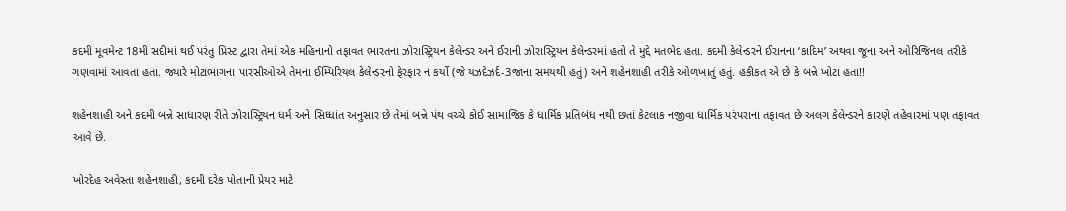કદમી મૂવમેન્ટ 18મી સદીમાં થઈ પરંતુ પ્રિસ્ટ દ્વારા તેમાં એક મહિનાનો તફાવત ભારતના ઝોરાસ્ટ્રિયન કેલેન્ડર અને ઈરાની ઝોરાસ્ટ્રિયન કેલેન્ડરમાં હતો તે મુદ્દે મતભેદ હતા. કદમી કેલેન્ડરને ઈરાનના ‘કાદિમ’ અથવા જૂના અને ઓરિજિનલ તરીકે ગણવામાં આવતા હતા. જ્યારે મોટાભાગના પારસીઓએ તેમના ઈમ્પિરિયલ કેલેન્ડરનો ફેરફાર ન કર્યો (જે યઝદેઝર્દ-3જાના સમયથી હતું) અને શહેનશાહી તરીકે ઓળખાતું હતું. હકીકત એ છે કે બન્ને ખોટા હતા!!

શહેનશાહી અને કદમી બન્ને સાધારણ રીતે ઝોરાસ્ટ્રિયન ધર્મ અને સિધ્ધાંત અનુસાર છે તેમાં બન્ને પંથ વચ્ચે કોઈ સામાજિક કે ધાર્મિક પ્રતિબંધ નથી છતાં કેટલાક નજીવા ધાર્મિક પરંપરાના તફાવત છે અલગ કેલેન્ડરને કારણે તહેવારમાં પણ તફાવત આવે છે.

ખોરદેહ અવેસ્તા શહેનશાહી, કદમી દરેક પોતાની પ્રેયર માટે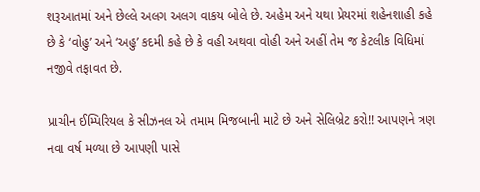શરૂઆતમાં અને છેલ્લે અલગ અલગ વાકય બોલે છે. અહેમ અને યથા પ્રેયરમાં શહેનશાહી કહે છે કે ‘વોહુ’ અને ‘અહુ’ કદમી કહે છે કે વહી અથવા વોહી અને અહીં તેમ જ કેટલીક વિધિમાં નજીવે તફાવત છે.

પ્રાચીન ઈમ્પિરિયલ કે સીઝનલ એ તમામ મિજબાની માટે છે અને સેલિબ્રેટ કરો!! આપણને ત્રણ નવા વર્ષ મળ્યા છે આપણી પાસે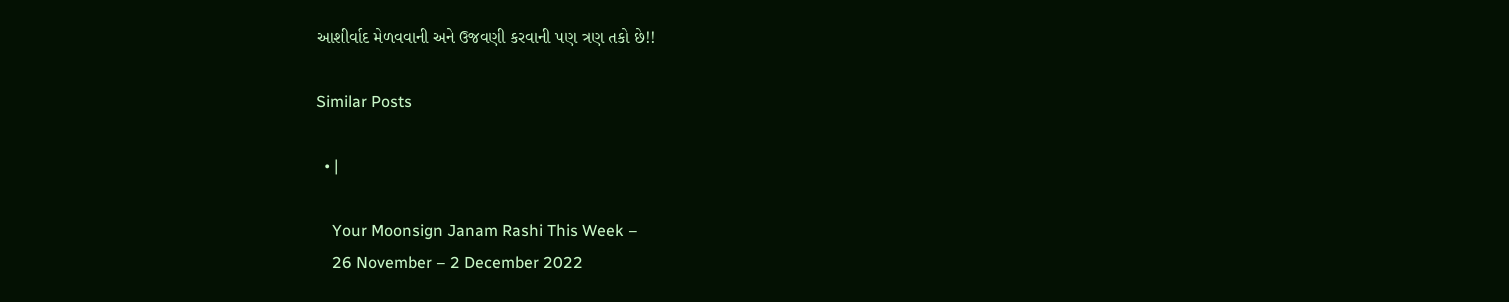આશીર્વાદ મેળવવાની અને ઉજવણી કરવાની પણ ત્રણ તકો છે!!

Similar Posts

  • |

    Your Moonsign Janam Rashi This Week –
    26 November – 2 December 2022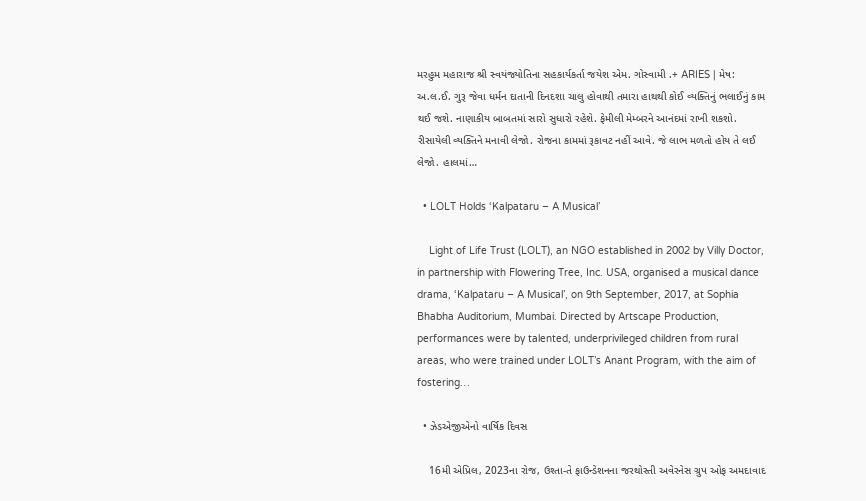મરહુમ મહારાજ શ્રી સ્વયંજ્યોતિના સહકાર્યકર્તા જયેશ એમ. ગોસ્વામી .+ ARIES | મેષ: અ.લ.ઈ. ગુરૂ જેવા ધર્મન દાતાની દિનદશા ચાલુ હોવાથી તમારા હાથથી કોઈ વ્યક્તિનું ભલાઈનું કામ થઈ જશે. નાણાકીય બાબતમાં સારો સુધારો રહેશે. ફેમીલી મેમ્બરને આનંદમાં રાખી શકશો. રીસાયેલી વ્યક્તિને મનાવી લેજો. રોજના કામમાં રૂકાવટ નહીં આવે. જે લાભ મળતો હોય તે લઈ લેજો. હાલમાં…

  • LOLT Holds ‘Kalpataru – A Musical’

    Light of Life Trust (LOLT), an NGO established in 2002 by Villy Doctor, in partnership with Flowering Tree, Inc. USA, organised a musical dance drama, ‘Kalpataru – A Musical’, on 9th September, 2017, at Sophia Bhabha Auditorium, Mumbai. Directed by Artscape Production, performances were by talented, underprivileged children from rural areas, who were trained under LOLT’s Anant Program, with the aim of fostering…

  • ઝેડએજીએનો વાર્ષિક દિવસ

    16મી એપ્રિલ, 2023ના રોજ, ઉશ્તા-તે ફાઉન્ડેશનના જરથોસ્તી અવેરનેસ ગ્રુપ ઓફ અમદાવાદ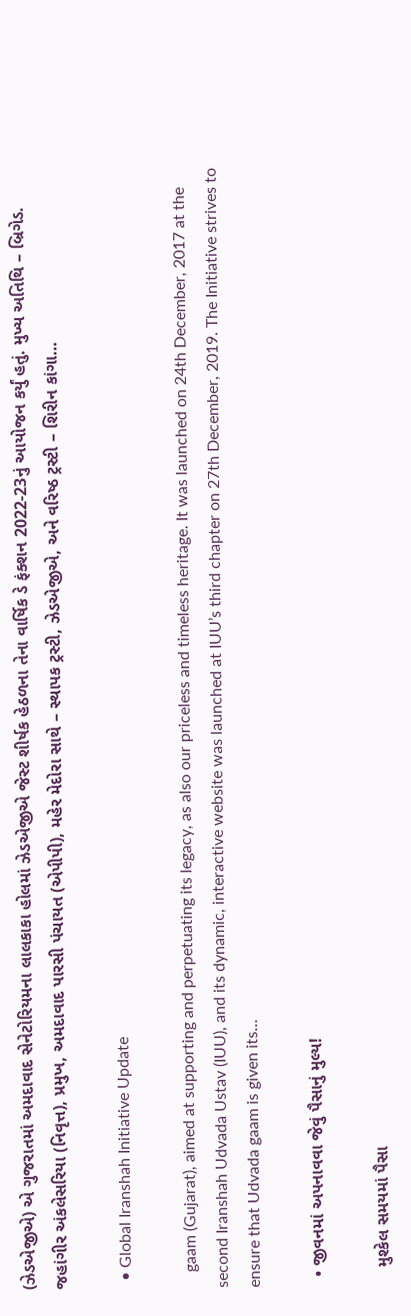(ઝેડએજીએ) એ ગુજરાતમાં અમદાવાદ સેનેટોરિયમના લાલકાકા હોલમાં ઝેડએજીએ જેસ્ટ શીર્ષક હેઠળના તેના વાર્ષિક ડે ફંક્શન 2022-23નું આયોજન કર્યું હતું. મુખ્ય અતિથિ – બ્રિગેડ. જહાંગીર અંકલેસરિયા (નિવૃત્ત), પ્રમુખ, અમદાવાદ પારસી પંચાયત (એપીપી), મહેર મેદોરા સાથે – સ્થાપક ટ્રસ્ટી, ઝેડએજીએ, અને વરિષ્ઠ ટ્રસ્ટી – શિરીન કાંગા…

  • Global Iranshah Initiative Update

    gaam (Gujarat), aimed at supporting and perpetuating its legacy, as also our priceless and timeless heritage. It was launched on 24th December, 2017 at the second Iranshah Udvada Ustav (IUU), and its dynamic, interactive website was launched at IUU’s third chapter on 27th December, 2019. The Initiative strives to ensure that Udvada gaam is given its…

  • જીવનમાં અપનાવવા જેવું પૈસાનું મુલ્ય!

    મુશ્કેલ સમયમાં પૈસા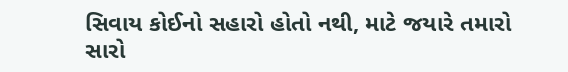સિવાય કોઈનો સહારો હોતો નથી, માટે જયારે તમારો સારો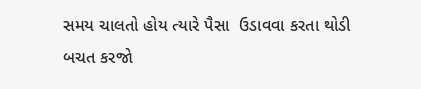સમય ચાલતો હોય ત્યારે પૈસા  ઉડાવવા કરતા થોડી બચત કરજો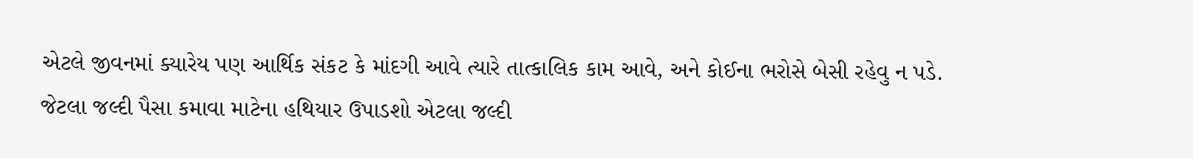એટલે જીવનમાં ક્યારેય પણ આર્થિક સંકટ કે માંદગી આવે ત્યારે તાત્કાલિક કામ આવે, અને કોઈના ભરોસે બેસી રહેવુ ન પડે.  જેટલા જલ્દી પૈસા કમાવા માટેના હથિયાર ઉપાડશો એટલા જલ્દી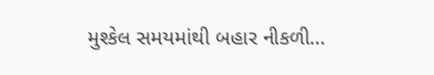મુશ્કેલ સમયમાંથી બહાર નીકળી…